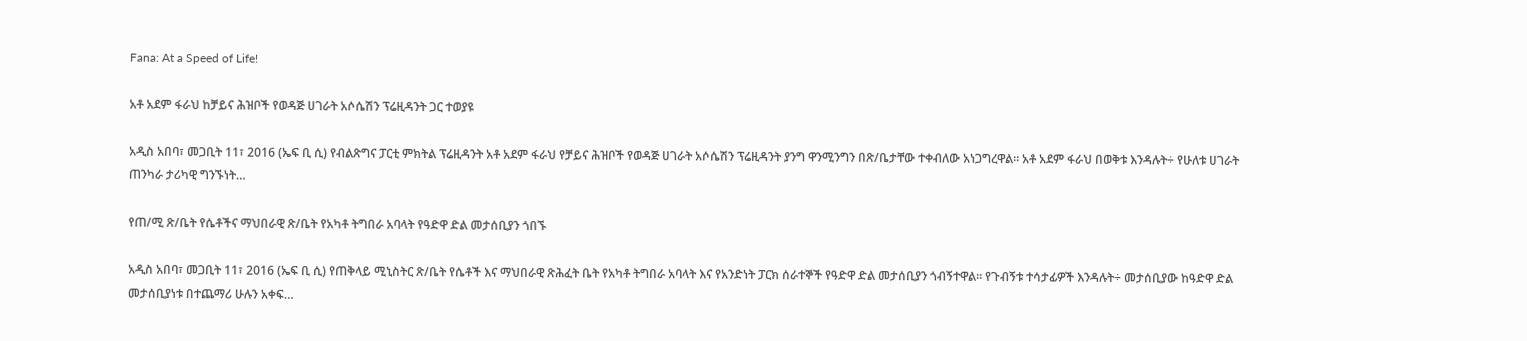Fana: At a Speed of Life!

አቶ አደም ፋራህ ከቻይና ሕዝቦች የወዳጅ ሀገራት አሶሴሽን ፕሬዚዳንት ጋር ተወያዩ

አዲስ አበባ፣ መጋቢት 11፣ 2016 (ኤፍ ቢ ሲ) የብልጽግና ፓርቲ ምክትል ፕሬዚዳንት አቶ አደም ፋራህ የቻይና ሕዝቦች የወዳጅ ሀገራት አሶሴሽን ፕሬዚዳንት ያንግ ዋንሚንግን በጽ/ቤታቸው ተቀብለው አነጋግረዋል። አቶ አደም ፋራህ በወቅቱ እንዳሉት÷ የሁለቱ ሀገራት ጠንካራ ታሪካዊ ግንኙነት…

የጠ/ሚ ጽ/ቤት የሴቶችና ማህበራዊ ጽ/ቤት የአካቶ ትግበራ አባላት የዓድዋ ድል መታሰቢያን ጎበኙ

አዲስ አበባ፣ መጋቢት 11፣ 2016 (ኤፍ ቢ ሲ) የጠቅላይ ሚኒስትር ጽ/ቤት የሴቶች እና ማህበራዊ ጽሕፈት ቤት የአካቶ ትግበራ አባላት እና የአንድነት ፓርክ ሰራተኞች የዓድዋ ድል መታሰቢያን ጎብኝተዋል፡፡ የጉብኝቱ ተሳታፊዎች እንዳሉት÷ መታሰቢያው ከዓድዋ ድል መታሰቢያነቱ በተጨማሪ ሁሉን አቀፍ…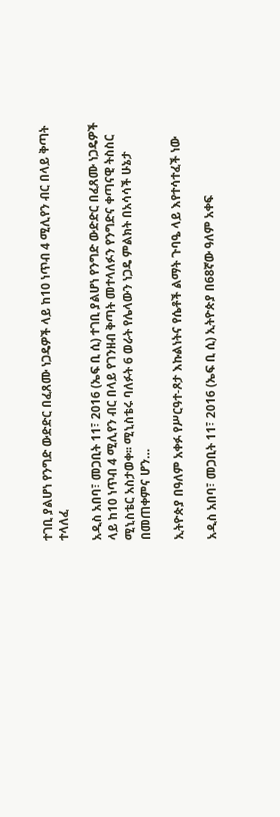ተገቢ ያልሆነ የንግድ ውድድር በፈጸሙ ነጋዴዎች ላይ ከ10 ነጥብ 4 ሚሊየን ብር በላይ ቅጣት ተላለፈ

አዲስ አበባ፣ መጋቢት 11፣ 2016 (ኤፍ ቢ ሲ) ተገቢ ያልሆነ የንግድ ውድድር በፈጸሙ ነጋዴዎች ላይ ከ10 ነጥብ 4 ሚሊየን ብር በላይ የገንዘብ ቅጣት መተላለፉን የንግድና ቀጣናዊ ትስስር ሚኒስቴር አስታወቀ፡፡ ሚኒስቴሩ ባለፉት 6 ወራት የሌላውን ነጋዴ ምልክት በአሳሳች ሁኔታ በመጠቀምና ሆን…

ኢትዮጵያ በዓለም አቀፉ የሥርዓተ-ጾታ እኩልነትና የሴቶች ልማት ጉባዔ ላይ እየተሳተፈች ነው

አዲስ አበባ፣ መጋቢት 11፣ 2016 (ኤፍ ቢ ሲ) ኢትዮጵያ በ68ኛው ዓለም አቀፍ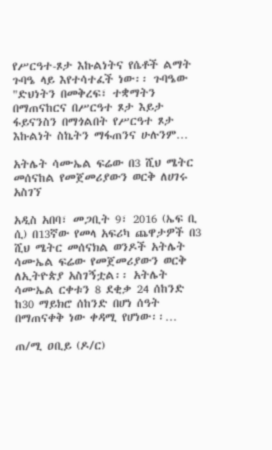የሥርዓተ-ጾታ እኩልነትና የሴቶች ልማት ጉባዔ ላይ እየተሳተፈች ነው፡፡ ጉባዔው "ድህነትን በመቅረፍ፣ ተቋማትን በማጠናከርና በሥርዓተ ጾታ እይታ ፋይናንስን በማጎልበት የሥርዓተ ጾታ እኩልነት ስኬትን ማፋጠንና ሁሉንም…

አትሌት ሳሙኤል ፍሬው በ3 ሺህ ሜትር መሰናከል የመጀመሪያውን ወርቅ ለሀገሩ አስገኘ

አዲስ አበባ፣ መጋቢት 9፣ 2016 (ኤፍ ቢ ሲ) በ13ኛው የመላ አፍሪካ ጨዋታዎች በ3 ሺህ ሜትር መሰናክል ወንዶች አትሌት ሳሙኤል ፍሬው የመጀመሪያውን ወርቅ ለኢትዮጵያ አስገኝቷል፡፡ አትሌት ሳሙኤል ርቀቱን 8 ደቂቃ 24 ሰከንድ ከ30 ማይክሮ ሰከንድ በሆነ ሰዓት በማጠናቀቅ ነው ቀዳሚ የሆነው፡፡…

ጠ/ሚ ዐቢይ (ዶ/ር)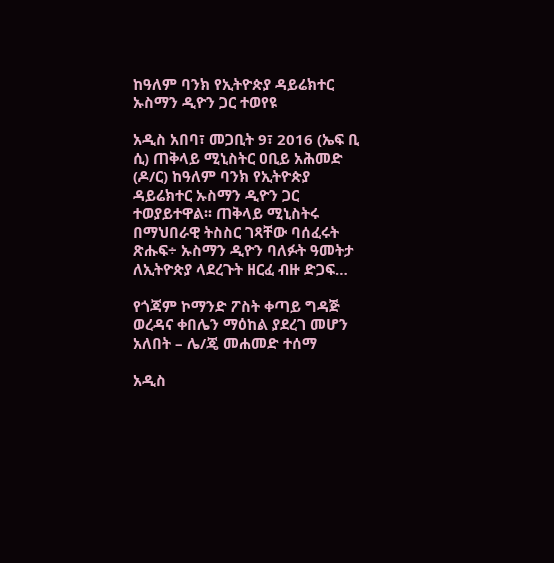ከዓለም ባንክ የኢትዮጵያ ዳይሬክተር ኡስማን ዲዮን ጋር ተወየዩ

አዲስ አበባ፣ መጋቢት 9፣ 2016 (ኤፍ ቢ ሲ) ጠቅላይ ሚኒስትር ዐቢይ አሕመድ (ዶ/ር) ከዓለም ባንክ የኢትዮጵያ ዳይሬክተር ኡስማን ዲዮን ጋር ተወያይተዋል፡፡ ጠቅላይ ሚኒስትሩ በማህበራዊ ትስስር ገጻቸው ባሰፈሩት ጽሑፍ÷ ኡስማን ዲዮን ባለፉት ዓመትታ ለኢትዮጵያ ላደረጉት ዘርፈ ብዙ ድጋፍ…

የጎጃም ኮማንድ ፖስት ቀጣይ ግዳጅ ወረዳና ቀበሌን ማዕከል ያደረገ መሆን አለበት – ሌ/ጄ መሐመድ ተሰማ

አዲስ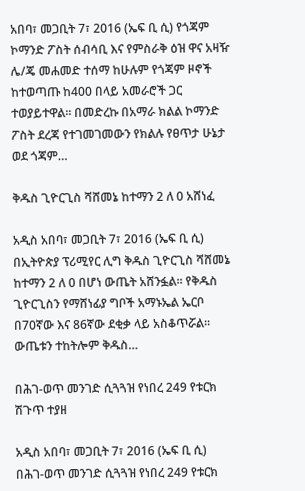አበባ፣ መጋቢት 7፣ 2016 (ኤፍ ቢ ሲ) የጎጃም ኮማንድ ፖስት ሰብሳቢ እና የምስራቅ ዕዝ ዋና አዛዥ ሌ/ጄ መሐመድ ተሰማ ከሁሉም የጎጃም ዞኖች ከተወጣጡ ከ400 በላይ አመራሮች ጋር ተወያይተዋል፡፡ በመድረኩ በአማራ ክልል ኮማንድ ፖስት ደረጃ የተገመገመውን የክልሉ የፀጥታ ሁኔታ ወደ ጎጃም…

ቅዱስ ጊዮርጊስ ሻሸመኔ ከተማን 2 ለ 0 አሸነፈ

አዲስ አበባ፣ መጋቢት 7፣ 2016 (ኤፍ ቢ ሲ) በኢትዮጵያ ፕሪሚየር ሊግ ቅዱስ ጊዮርጊስ ሻሸመኔ ከተማን 2 ለ 0 በሆነ ውጤት አሸንፏል፡፡ የቅዱስ ጊዮርጊስን የማሸነፊያ ግቦች አማኑኤል ኤርቦ በ70ኛው እና 86ኛው ደቂቃ ላይ አስቆጥሯል፡፡ ውጤቱን ተከትሎም ቅዱስ…

በሕገ-ወጥ መንገድ ሲጓጓዝ የነበረ 249 የቱርክ ሽጉጥ ተያዘ

አዲስ አበባ፣ መጋቢት 7፣ 2016 (ኤፍ ቢ ሲ) በሕገ-ወጥ መንገድ ሲጓጓዝ የነበረ 249 የቱርክ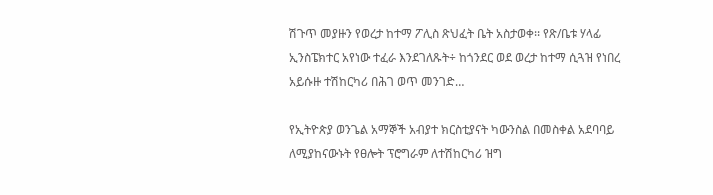ሽጉጥ መያዙን የወረታ ከተማ ፖሊስ ጽህፈት ቤት አስታወቀ፡፡ የጽ/ቤቱ ሃላፊ ኢንስፔክተር አየነው ተፈራ እንደገለጹት÷ ከጎንደር ወደ ወረታ ከተማ ሲጓዝ የነበረ አይሱዙ ተሽከርካሪ በሕገ ወጥ መንገድ…

የኢትዮጵያ ወንጌል አማኞች አብያተ ክርስቲያናት ካውንስል በመስቀል አደባባይ ለሚያከናውኑት የፀሎት ፕሮግራም ለተሽከርካሪ ዝግ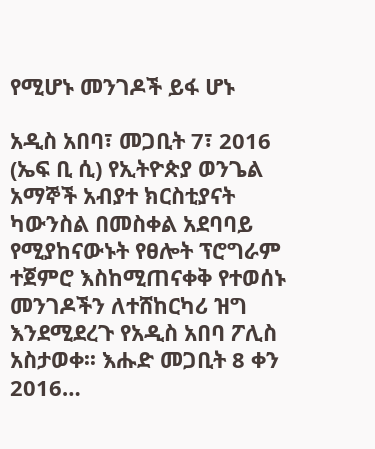የሚሆኑ መንገዶች ይፋ ሆኑ

አዲስ አበባ፣ መጋቢት 7፣ 2016 (ኤፍ ቢ ሲ) የኢትዮጵያ ወንጌል አማኞች አብያተ ክርስቲያናት ካውንስል በመስቀል አደባባይ የሚያከናውኑት የፀሎት ፕሮግራም ተጀምሮ እስከሚጠናቀቅ የተወሰኑ መንገዶችን ለተሸከርካሪ ዝግ እንደሚደረጉ የአዲስ አበባ ፖሊስ አስታወቀ፡፡ እሑድ መጋቢት 8 ቀን 2016…